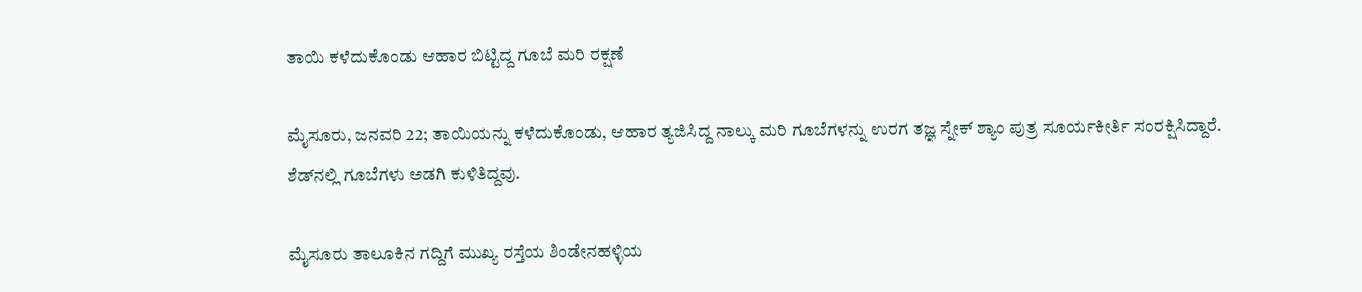ತಾಯಿ ಕಳೆದುಕೊಂಡು ಆಹಾರ ಬಿಟ್ಟಿದ್ದ ಗೂಬೆ ಮರಿ ರಕ್ಷಣೆ

ಮೈಸೂರು, ಜನವರಿ 22; ತಾಯಿಯನ್ನು ಕಳೆದುಕೊಂಡು, ಆಹಾರ ತ್ಯಜಿಸಿದ್ದ ನಾಲ್ಕು ಮರಿ ಗೂಬೆಗಳನ್ನು ಉರಗ ತಜ್ಞ ಸ್ನೇಕ್ ಶ್ಯಾಂ ಪುತ್ರ ಸೂರ್ಯಕೀರ್ತಿ ಸಂರಕ್ಷಿಸಿದ್ದಾರೆ. ಶೆಡ್‌ನಲ್ಲಿ ಗೂಬೆಗಳು ಅಡಗಿ ಕುಳಿತಿದ್ದವು.

ಮೈಸೂರು ತಾಲೂಕಿನ ಗದ್ದಿಗೆ ಮುಖ್ಯ ರಸ್ತೆಯ ಶಿಂಡೇನಹಳ್ಳಿಯ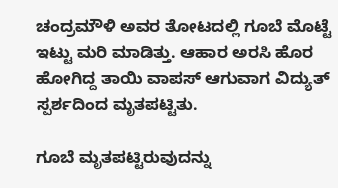ಚಂದ್ರಮೌಳಿ ಅವರ ತೋಟದಲ್ಲಿ ಗೂಬೆ ಮೊಟ್ಟೆ ಇಟ್ಟು ಮರಿ ಮಾಡಿತ್ತು. ಆಹಾರ ಅರಸಿ ಹೊರ ಹೋಗಿದ್ದ ತಾಯಿ ವಾಪಸ್ ಆಗುವಾಗ ವಿದ್ಯುತ್ ಸ್ಪರ್ಶದಿಂದ ಮೃತಪಟ್ಟಿತು.

ಗೂಬೆ ಮೃತಪಟ್ಟಿರುವುದನ್ನು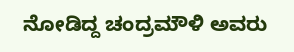ನೋಡಿದ್ದ ಚಂದ್ರಮೌಳಿ ಅವರು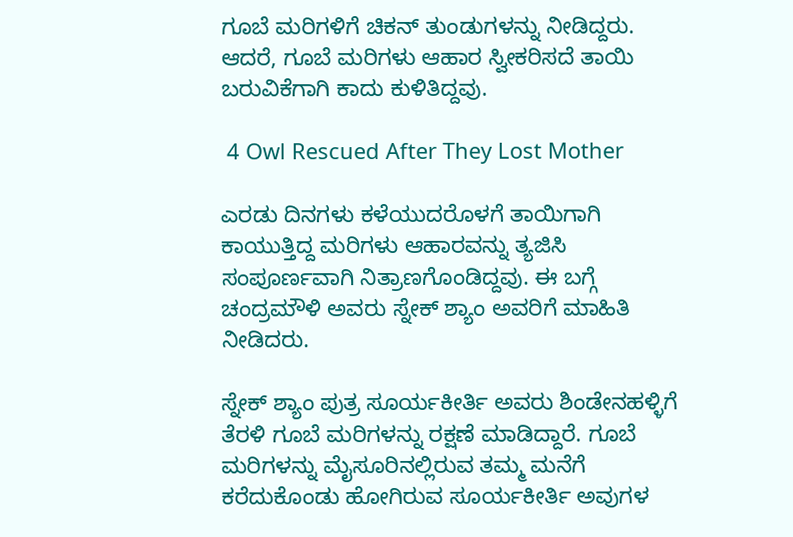ಗೂಬೆ ಮರಿಗಳಿಗೆ ಚಿಕನ್‌ ತುಂಡುಗಳನ್ನು ನೀಡಿದ್ದರು. ಆದರೆ, ಗೂಬೆ ಮರಿಗಳು ಆಹಾರ ಸ್ವೀಕರಿಸದೆ ತಾಯಿ ಬರುವಿಕೆಗಾಗಿ ಕಾದು ಕುಳಿತಿದ್ದವು.

 4 Owl Rescued After They Lost Mother

ಎರಡು ದಿನಗಳು ಕಳೆಯುದರೊಳಗೆ ತಾಯಿಗಾಗಿ ಕಾಯುತ್ತಿದ್ದ ಮರಿಗಳು ಆಹಾರವನ್ನು ತ್ಯಜಿಸಿ ಸಂಪೂರ್ಣವಾಗಿ ನಿತ್ರಾಣಗೊಂಡಿದ್ದವು. ಈ ಬಗ್ಗೆ ಚಂದ್ರಮೌಳಿ ಅವರು ಸ್ನೇಕ್ ಶ್ಯಾಂ ಅವರಿಗೆ ಮಾಹಿತಿ ನೀಡಿದರು.

ಸ್ನೇಕ್ ಶ್ಯಾಂ ಪುತ್ರ ಸೂರ್ಯಕೀರ್ತಿ ಅವರು ಶಿಂಡೇನಹಳ್ಳಿಗೆ ತೆರಳಿ ಗೂಬೆ ಮರಿಗಳನ್ನು ರಕ್ಷಣೆ ಮಾಡಿದ್ದಾರೆ. ಗೂಬೆ ಮರಿಗಳನ್ನು ಮೈಸೂರಿನಲ್ಲಿರುವ ತಮ್ಮ ಮನೆಗೆ ಕರೆದುಕೊಂಡು ಹೋಗಿರುವ ಸೂರ್ಯಕೀರ್ತಿ ಅವುಗಳ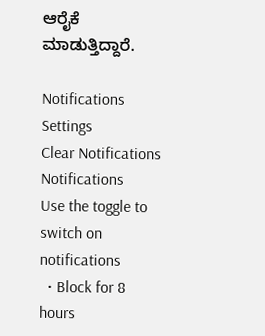ಆರೈಕೆ ಮಾಡುತ್ತಿದ್ದಾರೆ.

Notifications
Settings
Clear Notifications
Notifications
Use the toggle to switch on notifications
  • Block for 8 hours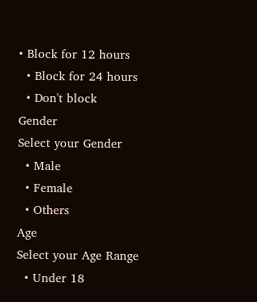• Block for 12 hours
  • Block for 24 hours
  • Don't block
Gender
Select your Gender
  • Male
  • Female
  • Others
Age
Select your Age Range
  • Under 18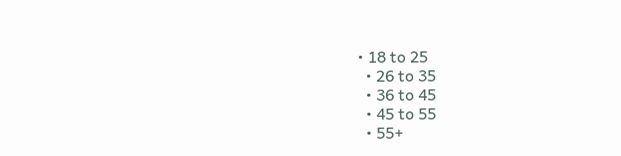• 18 to 25
  • 26 to 35
  • 36 to 45
  • 45 to 55
  • 55+